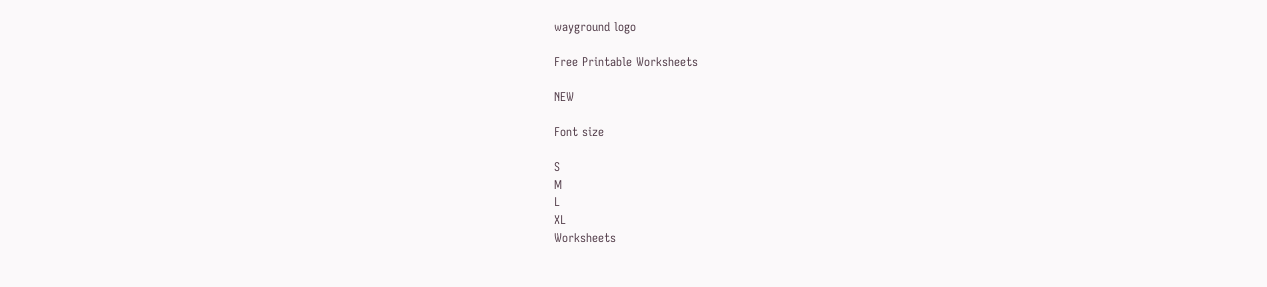wayground logo

Free Printable Worksheets

NEW

Font size

S
M
L
XL
Worksheets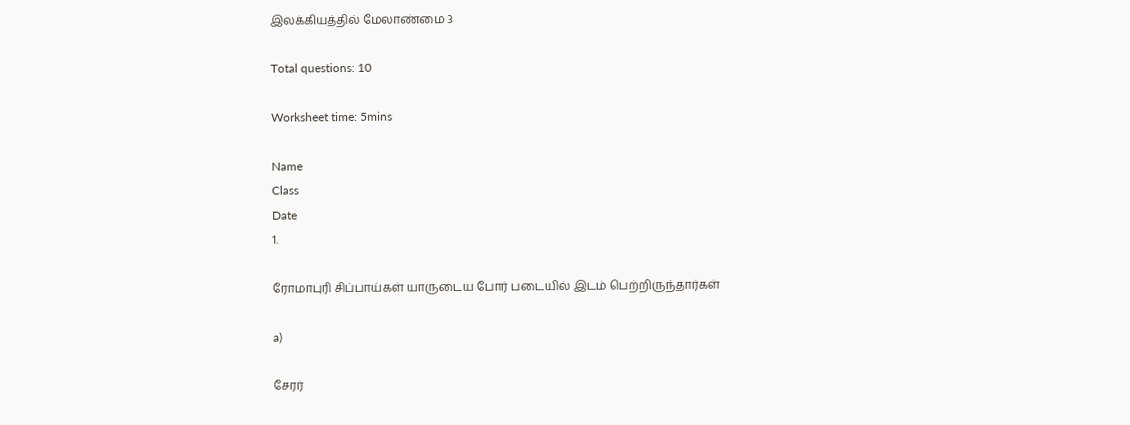இலக்கியத்தில் மேலாண்மை 3

Total questions: 10

Worksheet time: 5mins

Name
Class
Date
1.

ரோமாபுரி சிப்பாய்கள் யாருடைய போர் படையில் இடம் பெற்றிருந்தார்கள்

a)

சேரர்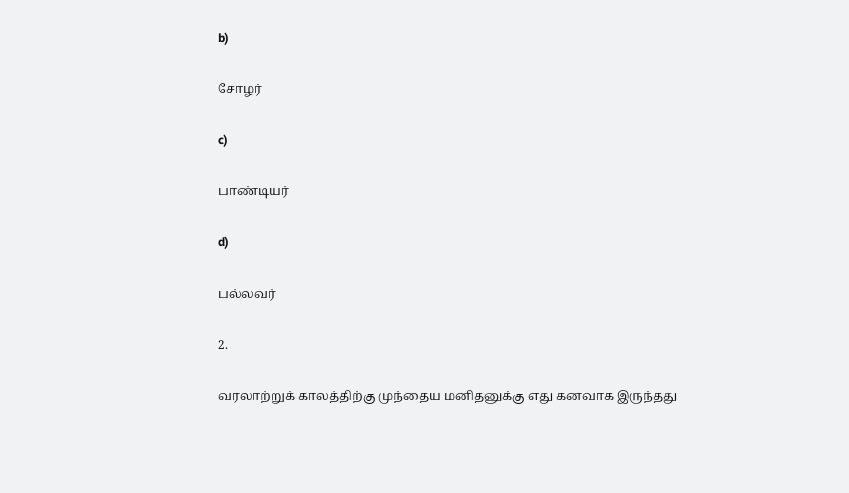b)

சோழர்

c)

பாண்டியர்

d)

பல்லவர்

2.

வரலாற்றுக் காலத்திற்கு முந்தைய மனிதனுக்கு எது கனவாக இருந்தது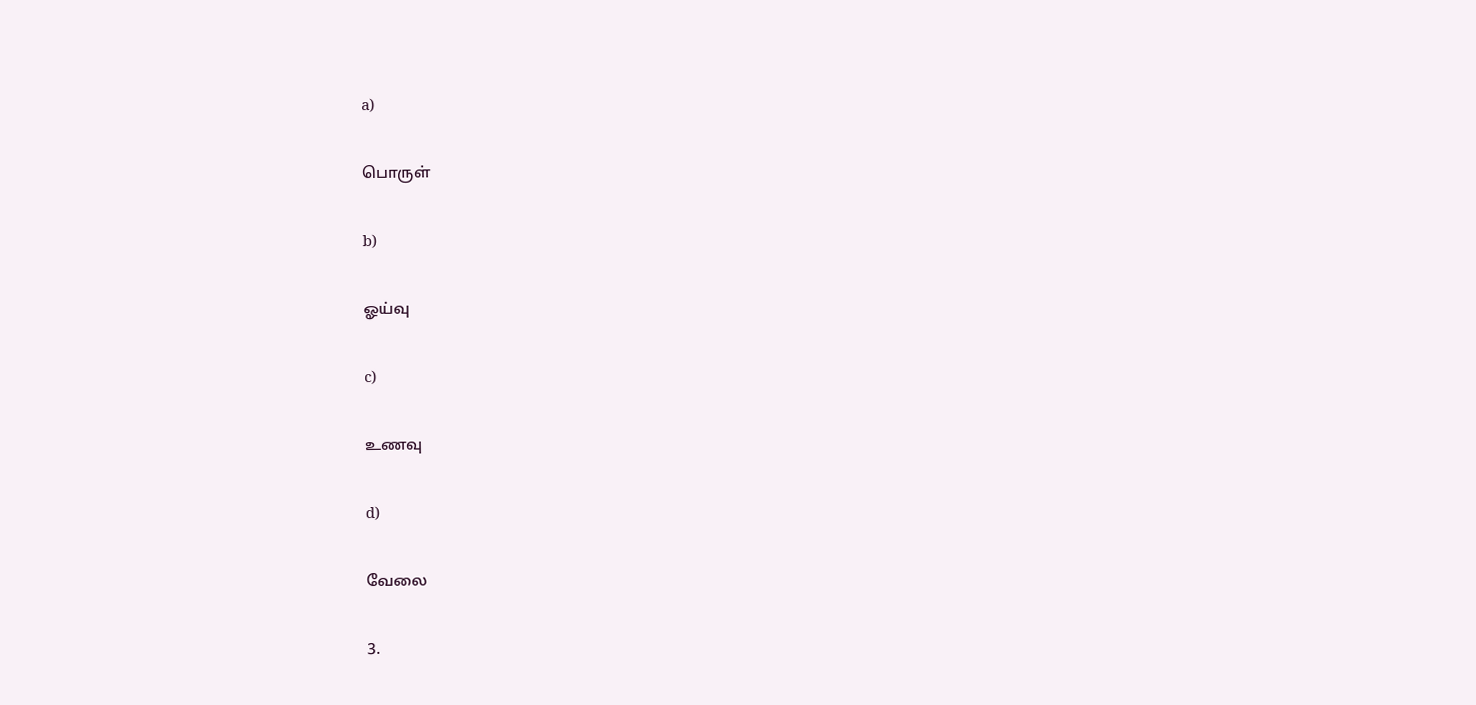a)

பொருள்

b)

ஓய்வு

c)

உணவு

d)

வேலை

3.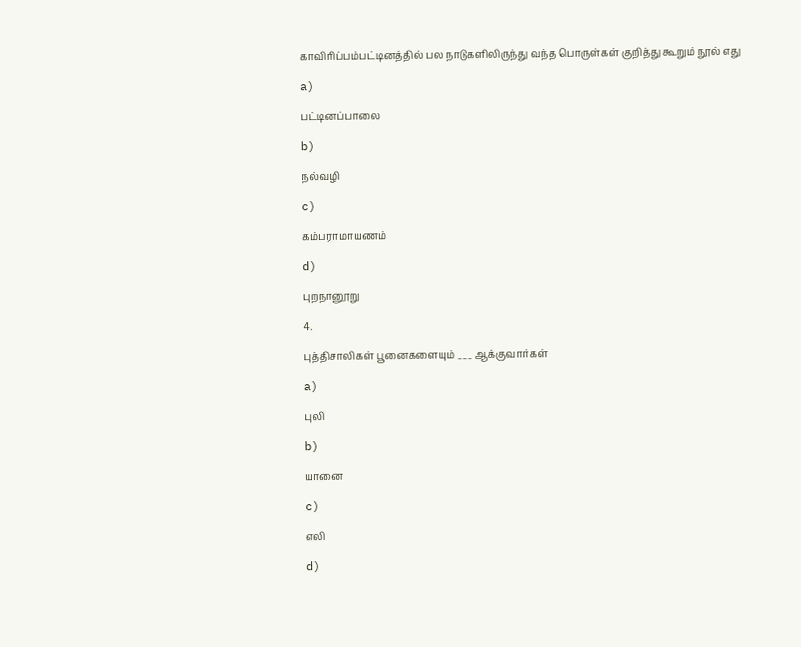காவிரிப்பம்பட்டினத்தில் பல நாடுகளிலிருந்து வந்த பொருள்கள் குறித்து கூறும் நூல் எது

a)

பட்டினப்பாலை

b)

நல்வழி

c)

கம்பராமாயணம்

d)

புறநானூறு

4.

புத்திசாலிகள் பூனைகளையும் ___ ஆக்குவார்கள்

a)

புலி

b)

யானை

c)

எலி

d)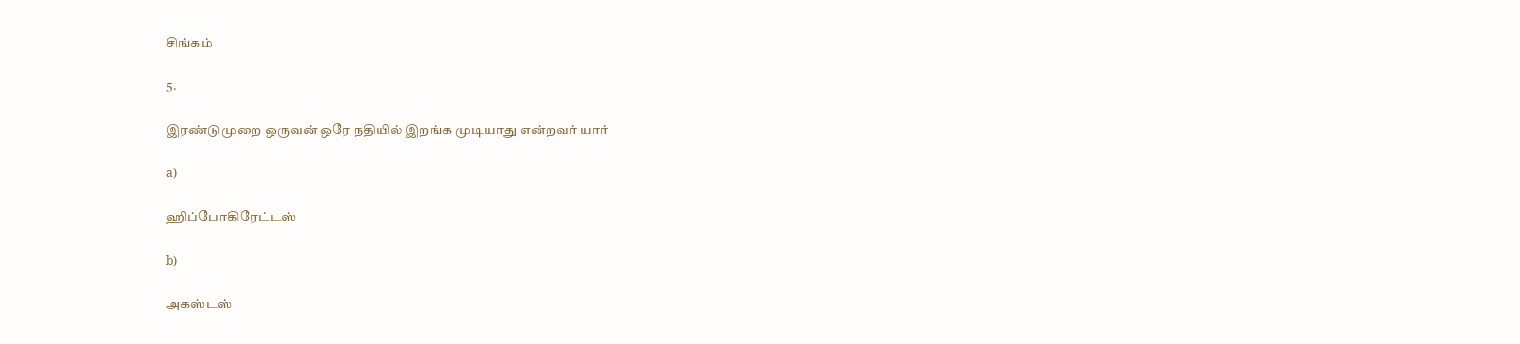சிங்கம்

5.

இரண்டுமுறை ஒருவன் ஒரே நதியில் இறங்க முடியாது என்றவர் யார்

a)

ஹிப்போகிரேட்டஸ்

b)

அகஸ்டஸ்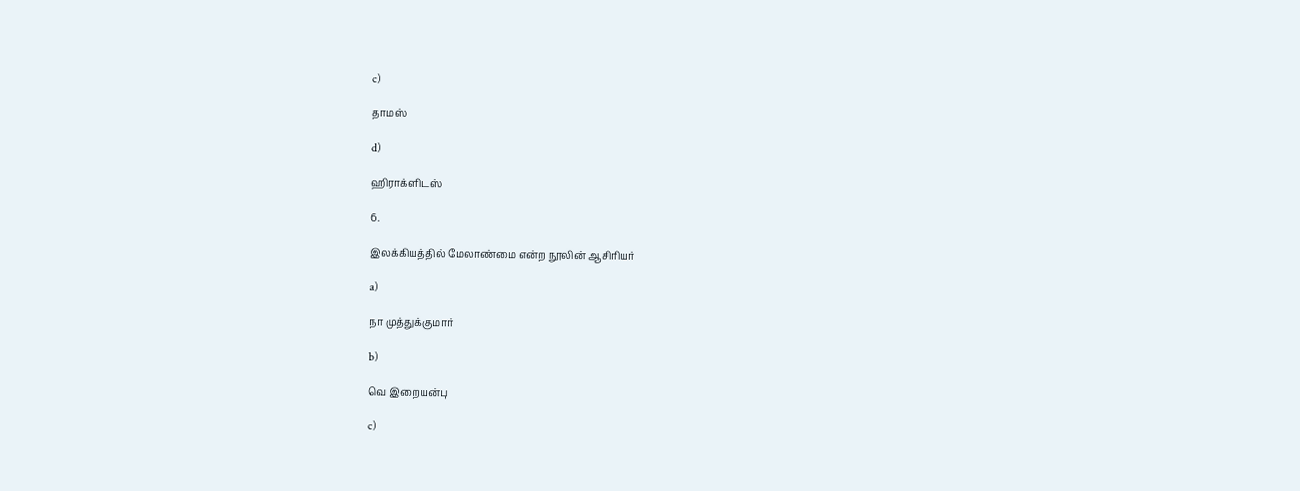c)

தாமஸ்

d)

ஹிராக்ளிடஸ்

6.

இலக்கியத்தில் மேலாண்மை என்ற நூலின் ஆசிரியர்

a)

நா முத்துக்குமார்

b)

வெ இறையன்பு

c)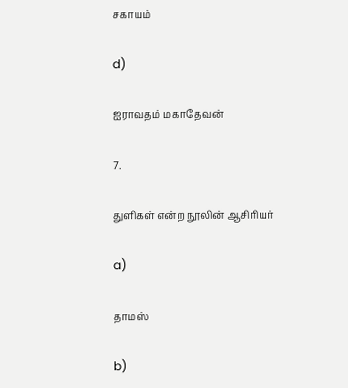சகாயம்

d)

ஐராவதம் மகாதேவன்

7.

துளிகள் என்ற நூலின் ஆசிரியர்

a)

தாமஸ்

b)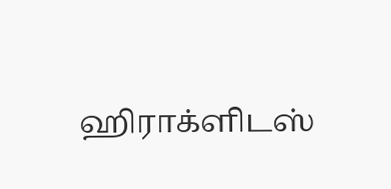ஹிராக்ளிடஸ்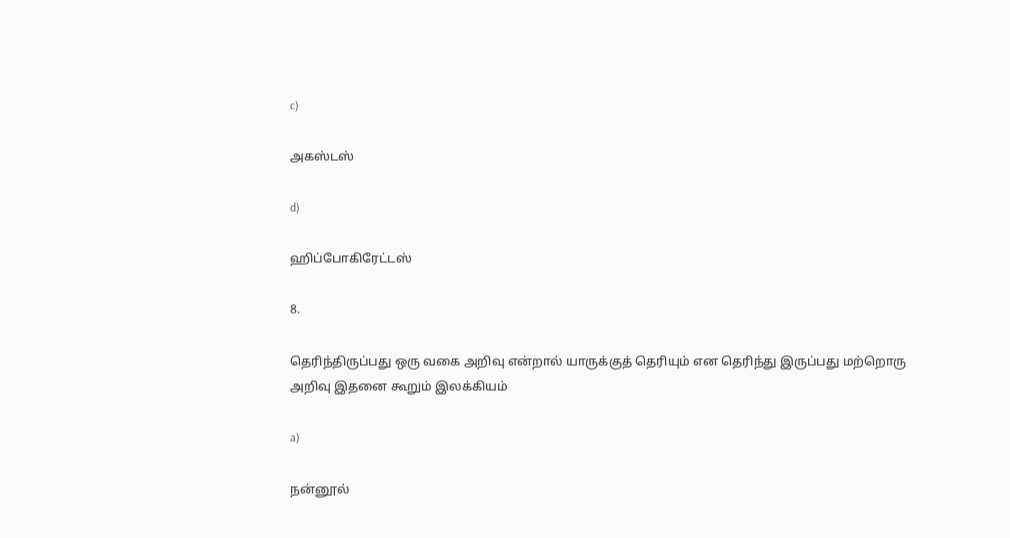c)

அகஸ்டஸ்

d)

ஹிப்போகிரேட்டஸ்

8.

தெரிந்திருப்பது ஒரு வகை அறிவு என்றால் யாருக்குத் தெரியும் என தெரிந்து இருப்பது மற்றொரு அறிவு இதனை கூறும் இலக்கியம்

a)

நன்னூல்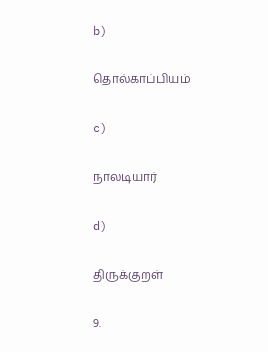b)

தொல்காப்பியம்

c)

நாலடியார்

d)

திருக்குறள்

9.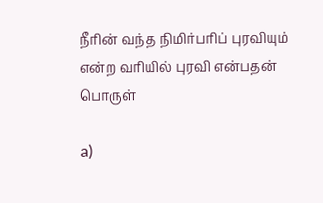நீரின் வந்த நிமிர்பரிப் புரவியும் என்ற வரியில் புரவி என்பதன் பொருள்

a)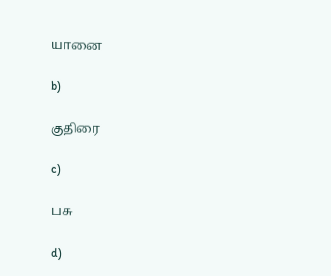யானை

b)

குதிரை

c)

பசு

d)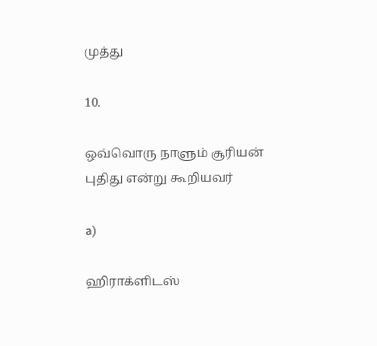முத்து

10.

ஒவ்வொரு நாளும் சூரியன் புதிது என்று கூறியவர்

a)

ஹிராக்ளிடஸ்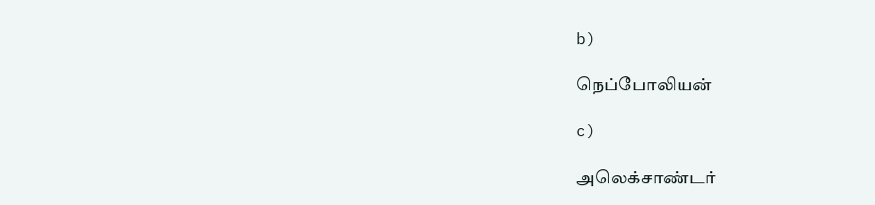b)

நெப்போலியன்

c)

அலெக்சாண்டர்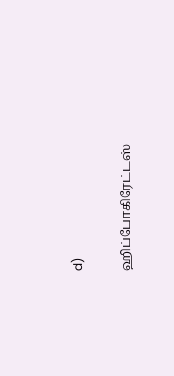d)

ஹிப்போகிரேட்டஸ்